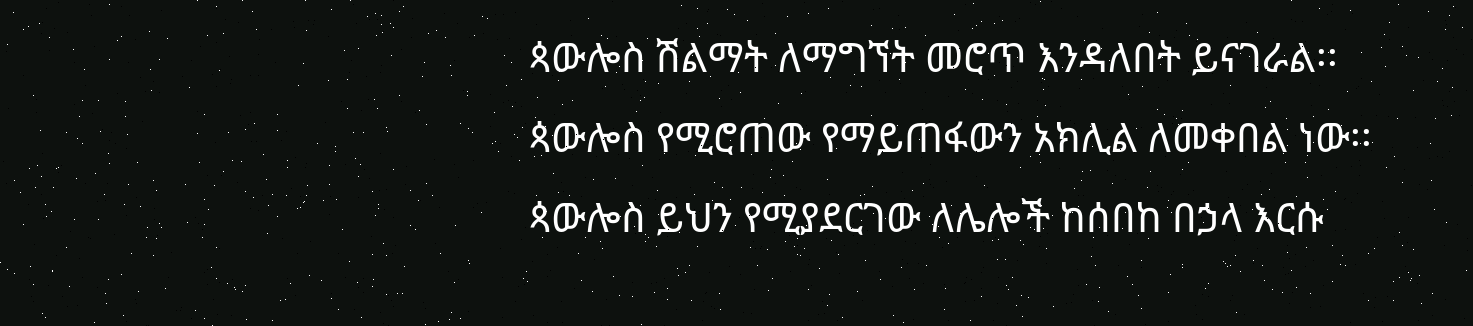ጳውሎስ ሽልማት ለማግኘት መሮጥ እንዳለበት ይናገራል፡፡
ጳውሎስ የሚሮጠው የማይጠፋውን አክሊል ለመቀበል ነው፡፡
ጳውሎስ ይህን የሚያደርገው ለሌሎች ከሰበከ በኃላ እርሱ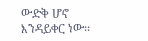ውድቅ ሆኖ እንዳይቀር ነው፡፡